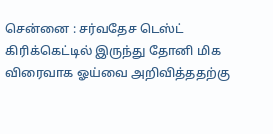சென்னை : சர்வதேச டெஸ்ட் கிரிக்கெட்டில் இருந்து தோனி மிக விரைவாக ஓய்வை அறிவித்ததற்கு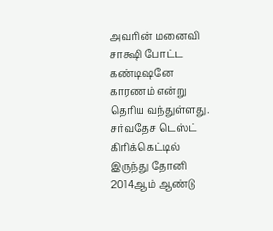அவரின் மனைவி சாக்ஷி போட்ட கண்டிஷனே காரணம் என்று தெரிய வந்துள்ளது.
சர்வதேச டெஸ்ட் கிரிக்கெட்டில் இருந்து தோனி 2014ஆம் ஆண்டு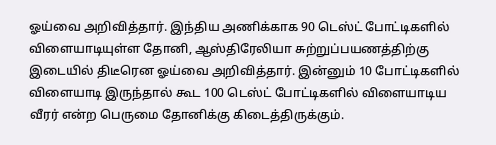ஓய்வை அறிவித்தார். இந்திய அணிக்காக 90 டெஸ்ட் போட்டிகளில் விளையாடியுள்ள தோனி, ஆஸ்திரேலியா சுற்றுப்பயணத்திற்கு இடையில் திடீரென ஓய்வை அறிவித்தார். இன்னும் 10 போட்டிகளில் விளையாடி இருந்தால் கூட 100 டெஸ்ட் போட்டிகளில் விளையாடிய வீரர் என்ற பெருமை தோனிக்கு கிடைத்திருக்கும்.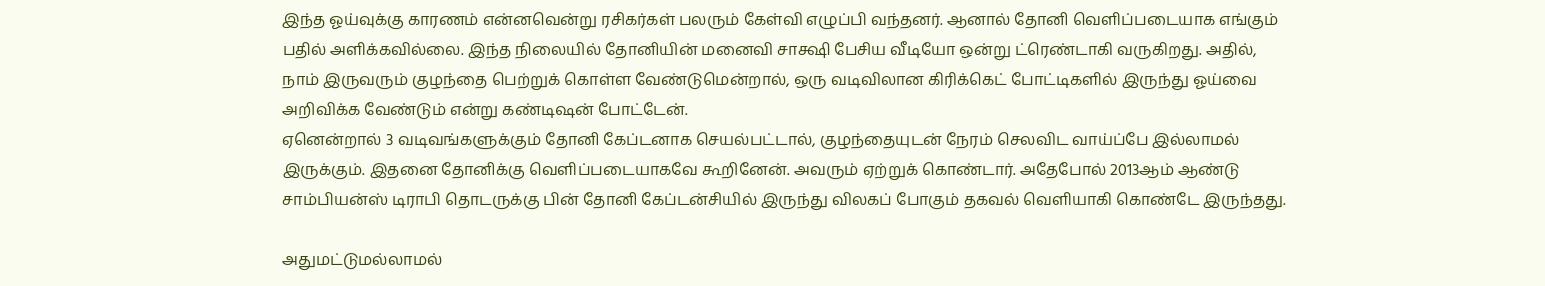இந்த ஓய்வுக்கு காரணம் என்னவென்று ரசிகர்கள் பலரும் கேள்வி எழுப்பி வந்தனர். ஆனால் தோனி வெளிப்படையாக எங்கும் பதில் அளிக்கவில்லை. இந்த நிலையில் தோனியின் மனைவி சாக்ஷி பேசிய வீடியோ ஒன்று ட்ரெண்டாகி வருகிறது. அதில், நாம் இருவரும் குழந்தை பெற்றுக் கொள்ள வேண்டுமென்றால், ஒரு வடிவிலான கிரிக்கெட் போட்டிகளில் இருந்து ஓய்வை அறிவிக்க வேண்டும் என்று கண்டிஷன் போட்டேன்.
ஏனென்றால் 3 வடிவங்களுக்கும் தோனி கேப்டனாக செயல்பட்டால், குழந்தையுடன் நேரம் செலவிட வாய்ப்பே இல்லாமல் இருக்கும். இதனை தோனிக்கு வெளிப்படையாகவே கூறினேன். அவரும் ஏற்றுக் கொண்டார். அதேபோல் 2013ஆம் ஆண்டு சாம்பியன்ஸ் டிராபி தொடருக்கு பின் தோனி கேப்டன்சியில் இருந்து விலகப் போகும் தகவல் வெளியாகி கொண்டே இருந்தது.

அதுமட்டுமல்லாமல்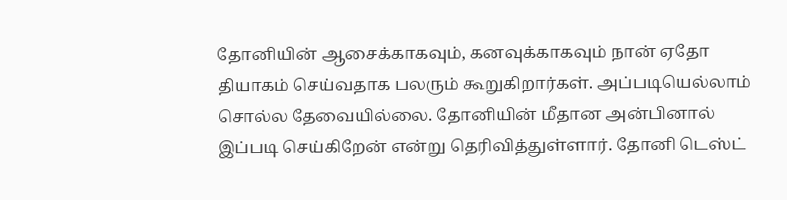தோனியின் ஆசைக்காகவும், கனவுக்காகவும் நான் ஏதோ தியாகம் செய்வதாக பலரும் கூறுகிறார்கள். அப்படியெல்லாம் சொல்ல தேவையில்லை. தோனியின் மீதான அன்பினால் இப்படி செய்கிறேன் என்று தெரிவித்துள்ளார். தோனி டெஸ்ட்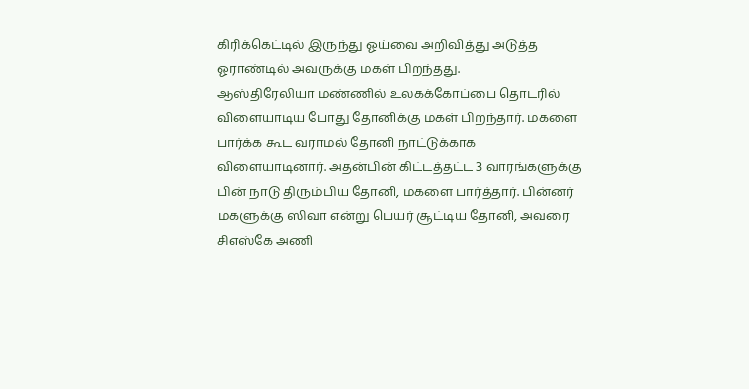கிரிக்கெட்டில் இருந்து ஓய்வை அறிவித்து அடுத்த ஓராண்டில் அவருக்கு மகள் பிறந்தது.
ஆஸ்திரேலியா மண்ணில் உலகக்கோப்பை தொடரில் விளையாடிய போது தோனிக்கு மகள் பிறந்தார். மகளை பார்க்க கூட வராமல் தோனி நாட்டுக்காக விளையாடினார். அதன்பின் கிட்டத்தட்ட 3 வாரங்களுக்கு பின் நாடு திரும்பிய தோனி, மகளை பார்த்தார். பின்னர் மகளுக்கு ஸிவா என்று பெயர் சூட்டிய தோனி, அவரை சிஎஸ்கே அணி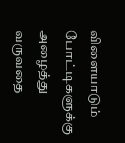விளையாடும் போட்டிகளுக்கு அழைத்து வருவதை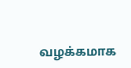வழக்கமாக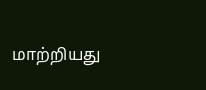மாற்றியது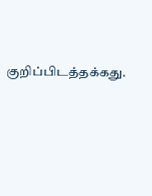குறிப்பிடத்தக்கது.